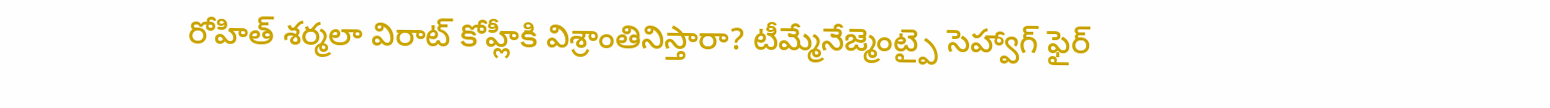రోహిత్ శర్మలా విరాట్ కోహ్లీకి విశ్రాంతినిస్తారా? టీమ్మేనేజ్మెంట్పై సెహ్వాగ్ ఫైర్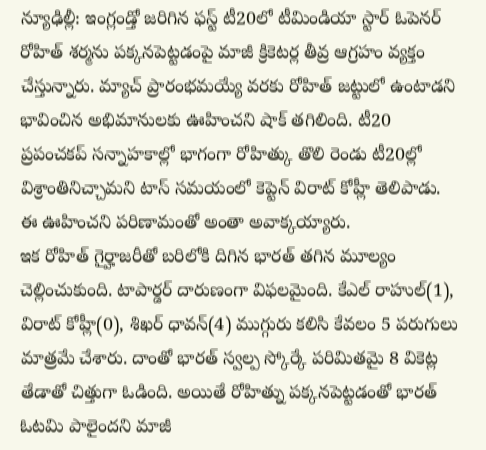న్యూఢిల్లీ: ఇంగ్లండ్తో జరిగిన ఫస్ట్ టీ20లో టీమిండియా స్టార్ ఓపెనర్ రోహిత్ శర్మను పక్కనపెట్టడంపై మాజీ క్రికెటర్ల తీవ్ర ఆగ్రహం వ్యక్తం చేస్తున్నారు. మ్యాచ్ ప్రారంభమయ్యే వరకు రోహిత్ జట్టులో ఉంటాడని భావించిన అభిమానులకు ఊహించని షాక్ తగిలింది. టీ20 ప్రపంచకప్ సన్నాహకాల్లో భాగంగా రోహిత్కు తొలి రెండు టీ20ల్లో విశ్రాంతినిచ్చామని టాస్ సమయంలో కెప్టెన్ విరాట్ కోహ్లీ తెలిపాడు. ఈ ఊహించని పరిణామంతో అంతా అవాక్కయ్యారు.
ఇక రోహిత్ గైర్హాజరీతో బరిలోకి దిగిన భారత్ తగిన మూల్యం చెల్లించుకుంది. టాపార్డర్ దారుణంగా విఫలమైంది. కేఎల్ రాహుల్(1), విరాట్ కోహ్లీ(0), శిఖర్ ధావన్(4) ముగ్గురు కలిసి కేవలం 5 పరుగులు మాత్రమే చేశారు. దాంతో భారత్ స్వల్ప స్కోర్కే పరిమితమై 8 వికెట్ల తేడాతో చిత్తుగా ఓడింది. అయితే రోహిత్ను పక్కనపెట్టడంతో భారత్ ఓటమి పాలైందని మాజీ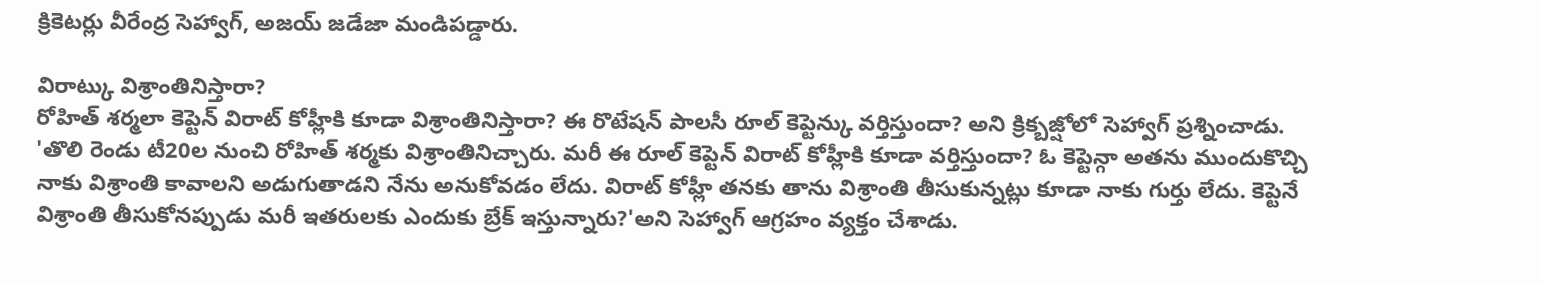క్రికెటర్లు వీరేంద్ర సెహ్వాగ్, అజయ్ జడేజా మండిపడ్డారు.

విరాట్కు విశ్రాంతినిస్తారా?
రోహిత్ శర్మలా కెప్టెన్ విరాట్ కోహ్లీకి కూడా విశ్రాంతినిస్తారా? ఈ రొటేషన్ పాలసీ రూల్ కెప్టెన్కు వర్తిస్తుందా? అని క్రిక్బజ్షోలో సెహ్వాగ్ ప్రశ్నించాడు. 'తొలి రెండు టీ20ల నుంచి రోహిత్ శర్మకు విశ్రాంతినిచ్చారు. మరీ ఈ రూల్ కెప్టెన్ విరాట్ కోహ్లీకి కూడా వర్తిస్తుందా? ఓ కెప్టెన్గా అతను ముందుకొచ్చి నాకు విశ్రాంతి కావాలని అడుగుతాడని నేను అనుకోవడం లేదు. విరాట్ కోహ్లీ తనకు తాను విశ్రాంతి తీసుకున్నట్లు కూడా నాకు గుర్తు లేదు. కెప్టెనే విశ్రాంతి తీసుకోనప్పుడు మరీ ఇతరులకు ఎందుకు బ్రేక్ ఇస్తున్నారు?'అని సెహ్వాగ్ ఆగ్రహం వ్యక్తం చేశాడు.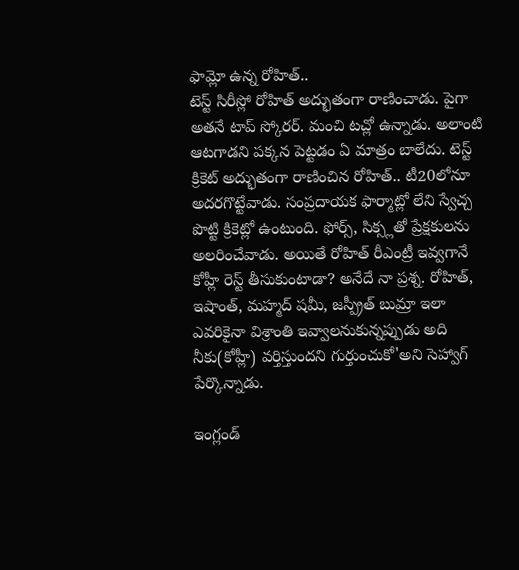ఫామ్లో ఉన్న రోహిత్..
టెస్ట్ సిరీస్లో రోహిత్ అద్భుతంగా రాణించాడు. పైగా అతనే టాప్ స్కోరర్. మంచి టచ్లో ఉన్నాడు. అలాంటి ఆటగాడని పక్కన పెట్టడం ఏ మాత్రం బాలేదు. టెస్ట్ క్రికెట్ అద్భుతంగా రాణించిన రోహిత్.. టీ20లోనూ అదరగొట్టేవాడు. సంప్రదాయక ఫార్మాట్లో లేని స్వేచ్చ పొట్టి క్రికెట్లో ఉంటుంది. ఫోర్స్, సిక్స్లతో ప్రేక్షకులను అలరించేవాడు. అయితే రోహిత్ రీఎంట్రీ ఇవ్వగానే కోహ్లీ రెస్ట్ తీసుకుంటాడా? అనేదే నా ప్రశ్న. రోహిత్, ఇషాంత్, మహ్మద్ షమీ, జస్ప్రీత్ బుమ్రా ఇలా ఎవరికైనా విశ్రాంతి ఇవ్వాలనుకున్నప్పుడు అది నీకు(కోహ్లీ) వర్తిస్తుందని గుర్తుంచుకో'అని సెహ్వాగ్ పేర్కొన్నాడు.

ఇంగ్లండ్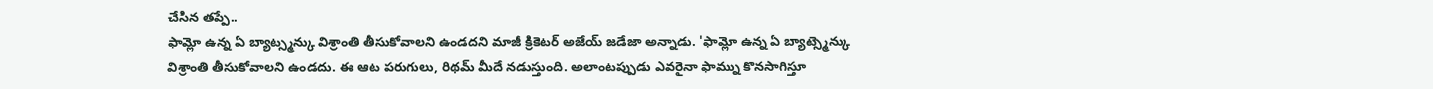చేసిన తప్పే..
ఫామ్లో ఉన్న ఏ బ్యాట్స్మన్కు విశ్రాంతి తీసుకోవాలని ఉండదని మాజీ క్రికెటర్ అజేయ్ జడేజా అన్నాడు. 'ఫామ్లో ఉన్న ఏ బ్యాట్స్మెన్కు విశ్రాంతి తీసుకోవాలని ఉండదు. ఈ ఆట పరుగులు, రిథమ్ మీదే నడుస్తుంది. అలాంటప్పుడు ఎవరైనా ఫామ్ను కొనసాగిస్తూ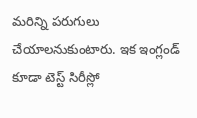మరిన్ని పరుగులు చేయాలనుకుంటారు. ఇక ఇంగ్లండ్ కూడా టెస్ట్ సిరీస్లో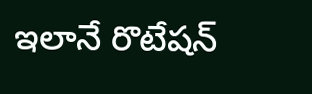ఇలానే రొటేషన్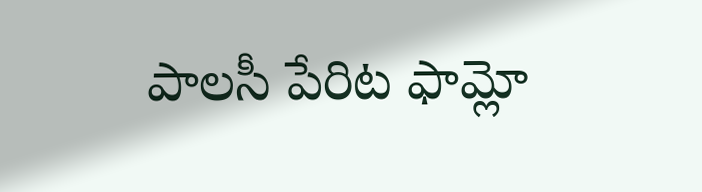పాలసీ పేరిట ఫామ్లో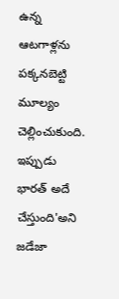ఉన్న ఆటగాళ్లను పక్కనబెట్టి మూల్యం చెల్లించుకుంది. ఇప్పుడు భారత్ అదే చేస్తుంది'అని జడేజా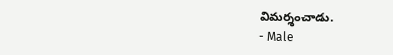విమర్శంచాడు.
- Male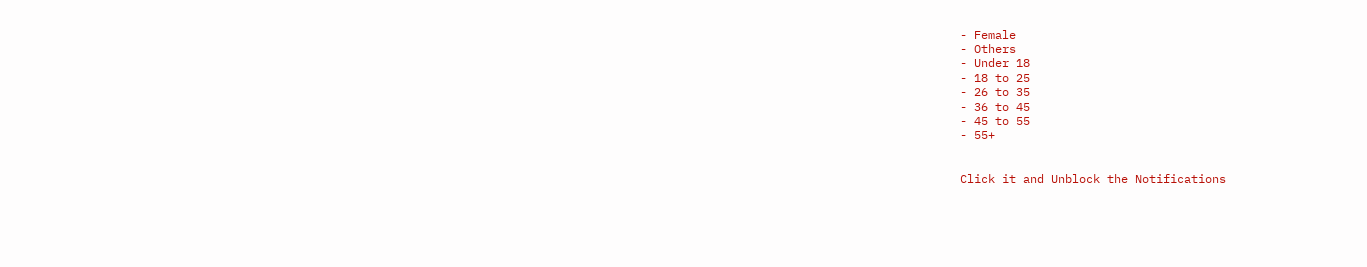- Female
- Others
- Under 18
- 18 to 25
- 26 to 35
- 36 to 45
- 45 to 55
- 55+


Click it and Unblock the Notifications